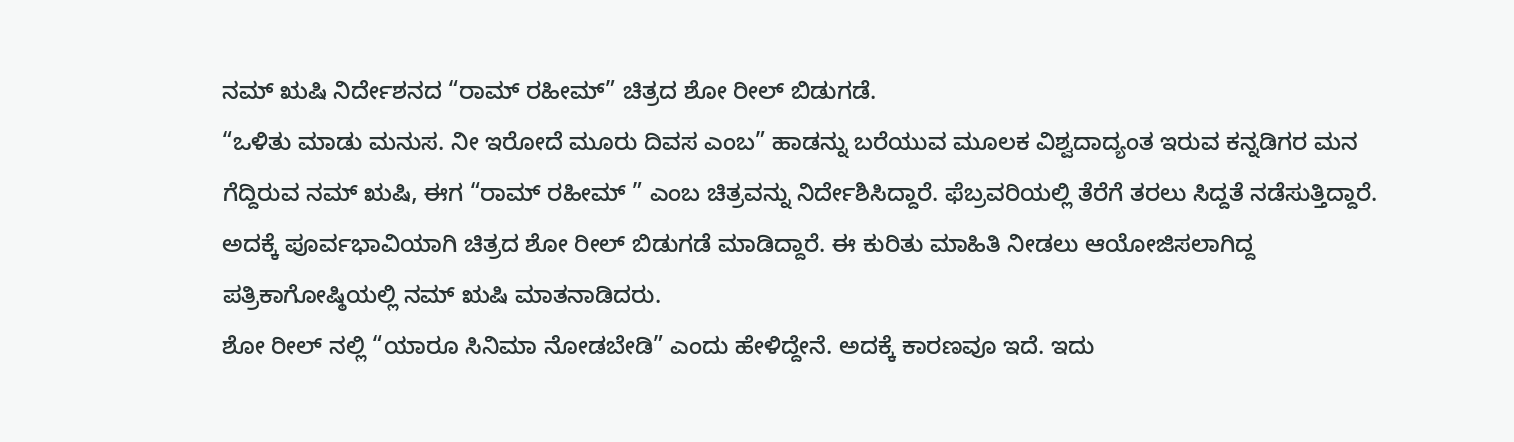ನಮ್ ಋಷಿ ನಿರ್ದೇಶನದ “ರಾಮ್ ರಹೀಮ್” ಚಿತ್ರದ ಶೋ ರೀಲ್ ಬಿಡುಗಡೆ.
“ಒಳಿತು ಮಾಡು ಮನುಸ. ನೀ ಇರೋದೆ ಮೂರು ದಿವಸ ಎಂಬ” ಹಾಡನ್ನು ಬರೆಯುವ ಮೂಲಕ ವಿಶ್ವದಾದ್ಯಂತ ಇರುವ ಕನ್ನಡಿಗರ ಮನ ಗೆದ್ದಿರುವ ನಮ್ ಋಷಿ, ಈಗ “ರಾಮ್ ರಹೀಮ್ ” ಎಂಬ ಚಿತ್ರವನ್ನು ನಿರ್ದೇಶಿಸಿದ್ದಾರೆ. ಫೆಬ್ರವರಿಯಲ್ಲಿ ತೆರೆಗೆ ತರಲು ಸಿದ್ದತೆ ನಡೆಸುತ್ತಿದ್ದಾರೆ. ಅದಕ್ಕೆ ಪೂರ್ವಭಾವಿಯಾಗಿ ಚಿತ್ರದ ಶೋ ರೀಲ್ ಬಿಡುಗಡೆ ಮಾಡಿದ್ದಾರೆ. ಈ ಕುರಿತು ಮಾಹಿತಿ ನೀಡಲು ಆಯೋಜಿಸಲಾಗಿದ್ದ ಪತ್ರಿಕಾಗೋಷ್ಠಿಯಲ್ಲಿ ನಮ್ ಋಷಿ ಮಾತನಾಡಿದರು.
ಶೋ ರೀಲ್ ನಲ್ಲಿ “ಯಾರೂ ಸಿನಿಮಾ ನೋಡಬೇಡಿ” ಎಂದು ಹೇಳಿದ್ದೇನೆ. ಅದಕ್ಕೆ ಕಾರಣವೂ ಇದೆ. ಇದು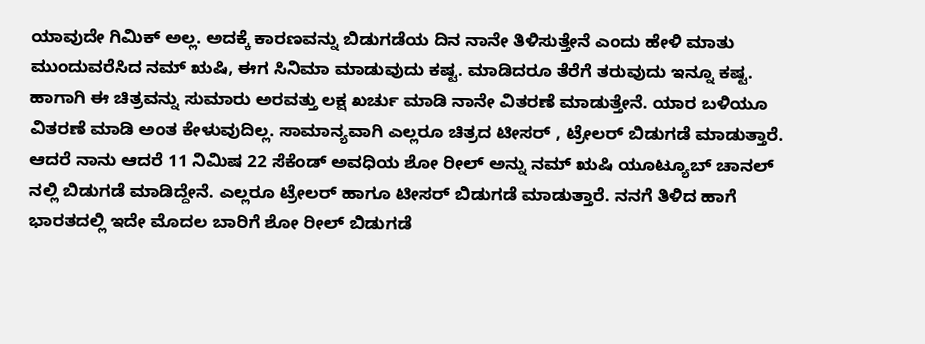ಯಾವುದೇ ಗಿಮಿಕ್ ಅಲ್ಲ. ಅದಕ್ಕೆ ಕಾರಣವನ್ನು ಬಿಡುಗಡೆಯ ದಿನ ನಾನೇ ತಿಳಿಸುತ್ತೇನೆ ಎಂದು ಹೇಳಿ ಮಾತು ಮುಂದುವರೆಸಿದ ನಮ್ ಋಷಿ, ಈಗ ಸಿನಿಮಾ ಮಾಡುವುದು ಕಷ್ಟ. ಮಾಡಿದರೂ ತೆರೆಗೆ ತರುವುದು ಇನ್ನೂ ಕಷ್ಟ. ಹಾಗಾಗಿ ಈ ಚಿತ್ರವನ್ನು ಸುಮಾರು ಅರವತ್ತು ಲಕ್ಷ ಖರ್ಚು ಮಾಡಿ ನಾನೇ ವಿತರಣೆ ಮಾಡುತ್ತೇನೆ. ಯಾರ ಬಳಿಯೂ ವಿತರಣೆ ಮಾಡಿ ಅಂತ ಕೇಳುವುದಿಲ್ಲ. ಸಾಮಾನ್ಯವಾಗಿ ಎಲ್ಲರೂ ಚಿತ್ರದ ಟೀಸರ್ , ಟ್ರೇಲರ್ ಬಿಡುಗಡೆ ಮಾಡುತ್ತಾರೆ. ಆದರೆ ನಾನು ಆದರೆ 11 ನಿಮಿಷ 22 ಸೆಕೆಂಡ್ ಅವಧಿಯ ಶೋ ರೀಲ್ ಅನ್ನು ನಮ್ ಋಷಿ ಯೂಟ್ಯೂಬ್ ಚಾನಲ್ ನಲ್ಲಿ ಬಿಡುಗಡೆ ಮಾಡಿದ್ದೇನೆ. ಎಲ್ಲರೂ ಟ್ರೇಲರ್ ಹಾಗೂ ಟೀಸರ್ ಬಿಡುಗಡೆ ಮಾಡುತ್ತಾರೆ. ನನಗೆ ತಿಳಿದ ಹಾಗೆ ಭಾರತದಲ್ಲಿ ಇದೇ ಮೊದಲ ಬಾರಿಗೆ ಶೋ ರೀಲ್ ಬಿಡುಗಡೆ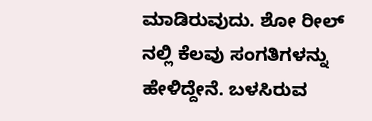ಮಾಡಿರುವುದು. ಶೋ ರೀಲ್ ನಲ್ಲಿ ಕೆಲವು ಸಂಗತಿಗಳನ್ನು ಹೇಳಿದ್ದೇನೆ. ಬಳಸಿರುವ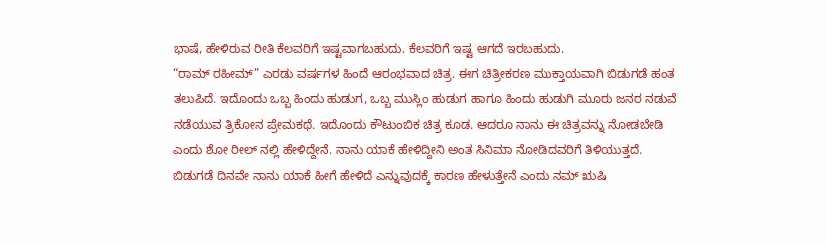ಭಾಷೆ, ಹೇಳಿರುವ ರೀತಿ ಕೆಲವರಿಗೆ ಇಷ್ಟವಾಗಬಹುದು. ಕೆಲವರಿಗೆ ಇಷ್ಟ ಆಗದೆ ಇರಬಹುದು.
“ರಾಮ್ ರಹೀಮ್” ಎರಡು ವರ್ಷಗಳ ಹಿಂದೆ ಆರಂಭವಾದ ಚಿತ್ರ. ಈಗ ಚಿತ್ರೀಕರಣ ಮುಕ್ತಾಯವಾಗಿ ಬಿಡುಗಡೆ ಹಂತ ತಲುಪಿದೆ. ಇದೊಂದು ಒಬ್ಬ ಹಿಂದು ಹುಡುಗ, ಒಬ್ಬ ಮುಸ್ಲಿಂ ಹುಡುಗ ಹಾಗೂ ಹಿಂದು ಹುಡುಗಿ ಮೂರು ಜನರ ನಡುವೆ ನಡೆಯುವ ತ್ರಿಕೋನ ಪ್ರೇಮಕಥೆ. ಇದೊಂದು ಕೌಟುಂಬಿಕ ಚಿತ್ರ ಕೂಡ. ಆದರೂ ನಾನು ಈ ಚಿತ್ರವನ್ನು ನೋಡಬೇಡಿ ಎಂದು ಶೋ ರೀಲ್ ನಲ್ಲಿ ಹೇಳಿದ್ದೇನೆ. ನಾನು ಯಾಕೆ ಹೇಳಿದ್ದೀನಿ ಅಂತ ಸಿನಿಮಾ ನೋಡಿದವರಿಗೆ ತಿಳಿಯುತ್ತದೆ. ಬಿಡುಗಡೆ ದಿನವೇ ನಾನು ಯಾಕೆ ಹೀಗೆ ಹೇಳಿದೆ ಎನ್ನುವುದಕ್ಕೆ ಕಾರಣ ಹೇಳುತ್ತೇನೆ ಎಂದು ನಮ್ ಋಷಿ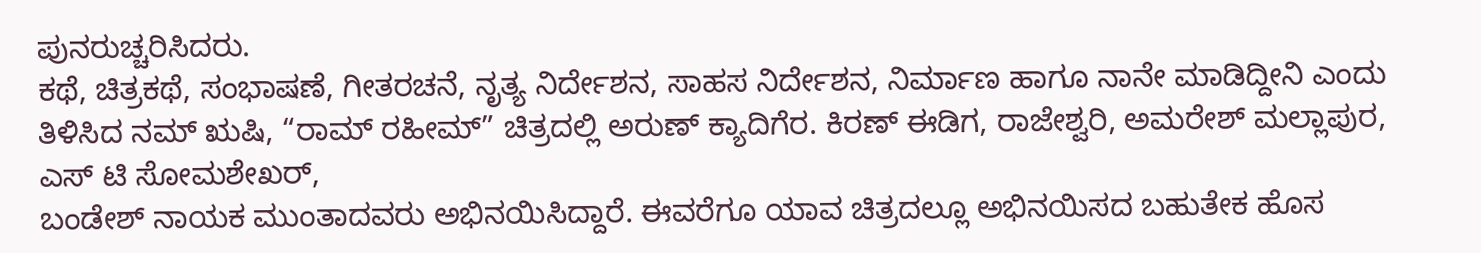ಪುನರುಚ್ಚರಿಸಿದರು.
ಕಥೆ, ಚಿತ್ರಕಥೆ, ಸಂಭಾಷಣೆ, ಗೀತರಚನೆ, ನೃತ್ಯ ನಿರ್ದೇಶನ, ಸಾಹಸ ನಿರ್ದೇಶನ, ನಿರ್ಮಾಣ ಹಾಗೂ ನಾನೇ ಮಾಡಿದ್ದೀನಿ ಎಂದು ತಿಳಿಸಿದ ನಮ್ ಋಷಿ, “ರಾಮ್ ರಹೀಮ್” ಚಿತ್ರದಲ್ಲಿ ಅರುಣ್ ಕ್ಯಾದಿಗೆರ. ಕಿರಣ್ ಈಡಿಗ, ರಾಜೇಶ್ವರಿ, ಅಮರೇಶ್ ಮಲ್ಲಾಪುರ, ಎಸ್ ಟಿ ಸೋಮಶೇಖರ್,
ಬಂಡೇಶ್ ನಾಯಕ ಮುಂತಾದವರು ಅಭಿನಯಿಸಿದ್ದಾರೆ. ಈವರೆಗೂ ಯಾವ ಚಿತ್ರದಲ್ಲೂ ಅಭಿನಯಿಸದ ಬಹುತೇಕ ಹೊಸ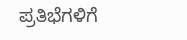ಪ್ರತಿಭೆಗಳಿಗೆ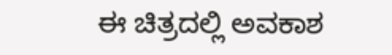ಈ ಚಿತ್ರದಲ್ಲಿ ಅವಕಾಶ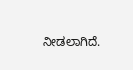ನೀಡಲಾಗಿದೆ.